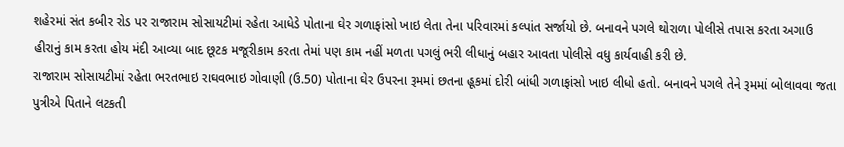શહેરમાં સંત કબીર રોડ પર રાજારામ સોસાયટીમાં રહેતા આધેડે પોતાના ઘેર ગળાફાંસો ખાઇ લેતા તેના પરિવારમાં કલ્પાંત સર્જાયો છે. બનાવને પગલે થોરાળા પોલીસે તપાસ કરતા અગાઉ હીરાનું કામ કરતા હોય મંદી આવ્યા બાદ છૂટક મજૂરીકામ કરતા તેમાં પણ કામ નહીં મળતા પગલું ભરી લીધાનું બહાર આવતા પોલીસે વધુ કાર્યવાહી કરી છે.
રાજારામ સોસાયટીમાં રહેતા ભરતભાઇ રાઘવભાઇ ગોવાણી (ઉ.50) પોતાના ઘેર ઉપરના રૂમમાં છતના હૂકમાં દોરી બાંધી ગળાફાંસો ખાઇ લીધો હતો. બનાવને પગલે તેને રૂમમાં બોલાવવા જતા પુત્રીએ પિતાને લટકતી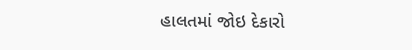હાલતમાં જોઇ દેકારો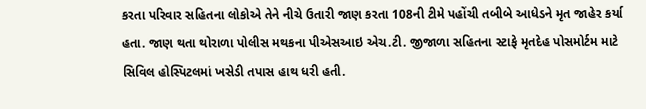કરતા પરિવાર સહિતના લોકોએ તેને નીચે ઉતારી જાણ કરતા 108ની ટીમે પહોંચી તબીબે આધેડને મૃત જાહેર કર્યા હતા. જાણ થતા થોરાળા પોલીસ મથકના પીએસઆઇ એચ.ટી. જીજાળા સહિતના સ્ટાફે મૃતદેહ પોસમોર્ટમ માટે સિવિલ હોસ્પિટલમાં ખસેડી તપાસ હાથ ધરી હતી.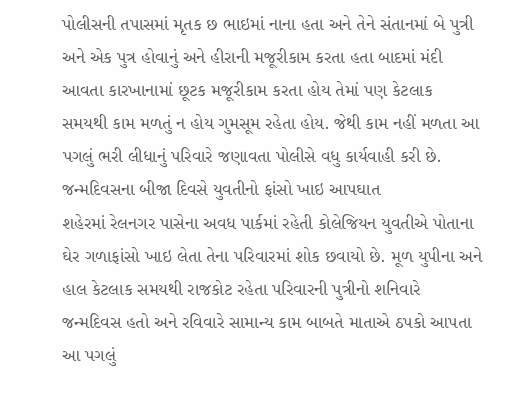પોલીસની તપાસમાં મૃતક છ ભાઇમાં નાના હતા અને તેને સંતાનમાં બે પુત્રી અને એક પુત્ર હોવાનું અને હીરાની મજૂરીકામ કરતા હતા બાદમાં મંદી આવતા કારખાનામાં છૂટક મજૂરીકામ કરતા હોય તેમાં પણ કેટલાક સમયથી કામ મળતું ન હોય ગુમસૂમ રહેતા હોય. જેથી કામ નહીં મળતા આ પગલું ભરી લીધાનું પરિવારે જણાવતા પોલીસે વધુ કાર્યવાહી કરી છે.
જન્મદિવસના બીજા દિવસે યુવતીનો ફાંસો ખાઇ આપઘાત
શહેરમાં રેલનગર પાસેના અવધ પાર્કમાં રહેતી કોલેજિયન યુવતીએ પોતાના ઘેર ગળાફાંસો ખાઇ લેતા તેના પરિવારમાં શોક છવાયો છે. મૂળ યુપીના અને હાલ કેટલાક સમયથી રાજકોટ રહેતા પરિવારની પુત્રીનો શનિવારે જન્મદિવસ હતો અને રવિવારે સામાન્ય કામ બાબતે માતાએ ઠપકો આપતા આ પગલું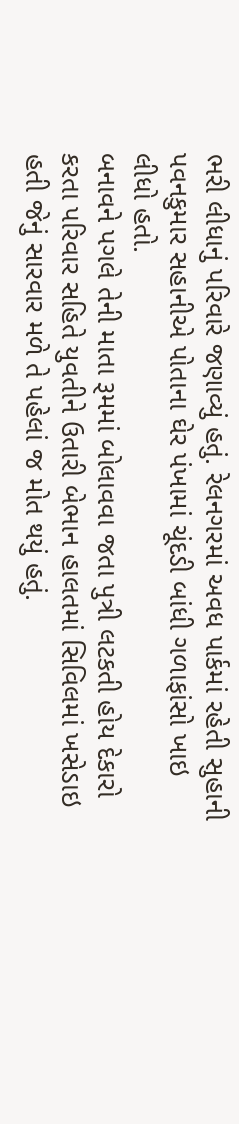ભરી લીધાનું પરિવારે જણાવ્યું હતું. રેલનગરમાં અવધ પાર્કમાં રહેતી સુહાની પવનકુમાર સહાનીએ પોતાના ઘેર પંખામાં ચૂંદડી બાંધી ગળાફાંસો ખાઇ લીધો હતો.
બનાવને પગલે તેની માતા રૂમમાં બોલાવવા જતા પુત્રી લટકતી હોય દેકારો કરતા પરિવાર સહિતે યુવતીને ઉતારી બેભાન હાલતમાં સિવિલમાં ખસેડાઇ હતી જેનું સારવાર મળે તે પહેલાં જ મોત થયું હતું.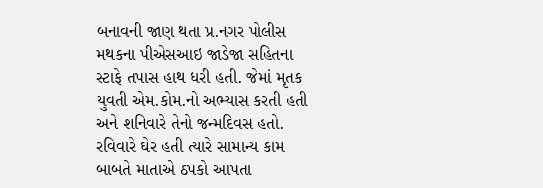બનાવની જાણ થતા પ્ર.નગર પોલીસ મથકના પીએસઆઇ જાડેજા સહિતના સ્ટાફે તપાસ હાથ ધરી હતી. જેમાં મૃતક યુવતી એમ.કોમ.નો અભ્યાસ કરતી હતી અને શનિવારે તેનો જન્મદિવસ હતો. રવિવારે ઘેર હતી ત્યારે સામાન્ય કામ બાબતે માતાએ ઠપકો આપતા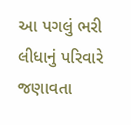આ પગલું ભરી લીધાનું પરિવારે જણાવતા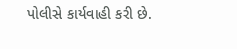પોલીસે કાર્યવાહી કરી છે.